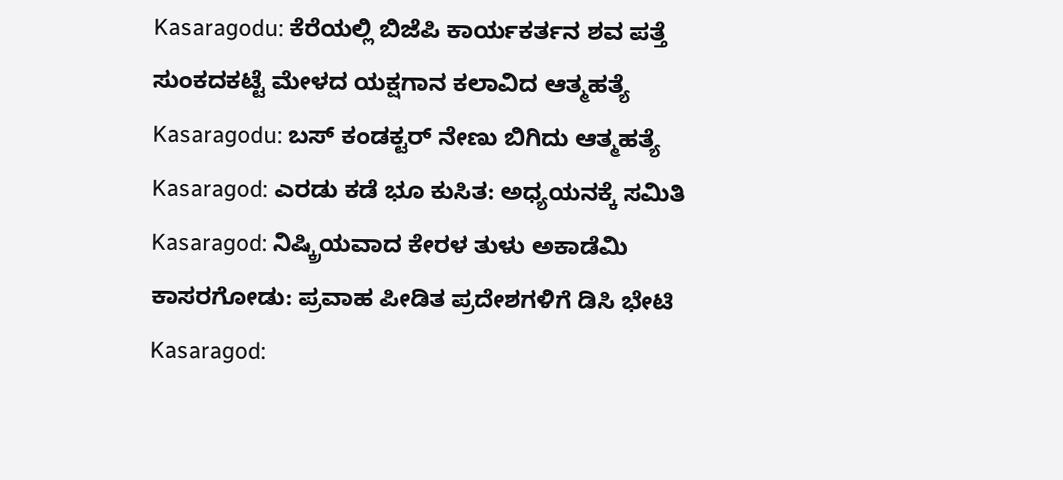Kasaragodu: ಕೆರೆಯಲ್ಲಿ ಬಿಜೆಪಿ ಕಾರ್ಯಕರ್ತನ ಶವ ಪತ್ತೆ
ಸುಂಕದಕಟ್ಟೆ ಮೇಳದ ಯಕ್ಷಗಾನ ಕಲಾವಿದ ಆತ್ಮಹತ್ಯೆ
Kasaragodu: ಬಸ್ ಕಂಡಕ್ಟರ್ ನೇಣು ಬಿಗಿದು ಆತ್ಮಹತ್ಯೆ
Kasaragod: ಎರಡು ಕಡೆ ಭೂ ಕುಸಿತ: ಅಧ್ಯಯನಕ್ಕೆ ಸಮಿತಿ
Kasaragod: ನಿಷ್ಕ್ರಿಯವಾದ ಕೇರಳ ತುಳು ಅಕಾಡೆಮಿ
ಕಾಸರಗೋಡು: ಪ್ರವಾಹ ಪೀಡಿತ ಪ್ರದೇಶಗಳಿಗೆ ಡಿಸಿ ಭೇಟಿ
Kasaragod: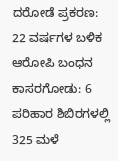ದರೋಡೆ ಪ್ರಕರಣ: 22 ವರ್ಷಗಳ ಬಳಿಕ ಆರೋಪಿ ಬಂಧನ
ಕಾಸರಗೋಡು: 6 ಪರಿಹಾರ ಶಿಬಿರಗಳಲ್ಲಿ 325 ಮಳೆ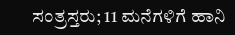ಸಂತ್ರಸ್ತರು; 11 ಮನೆಗಳಿಗೆ ಹಾನಿ